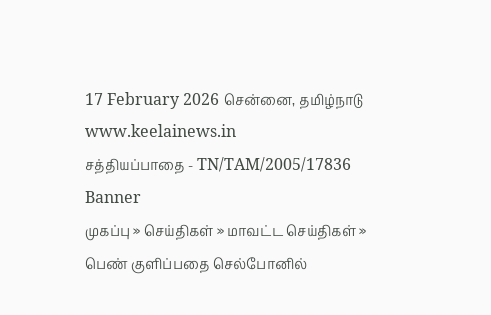17 February 2026 சென்னை, தமிழ்நாடு
www.keelainews.in
சத்தியப்பாதை - TN/TAM/2005/17836
Banner
முகப்பு » செய்திகள் » மாவட்ட செய்திகள் » பெண் குளிப்பதை செல்போனில்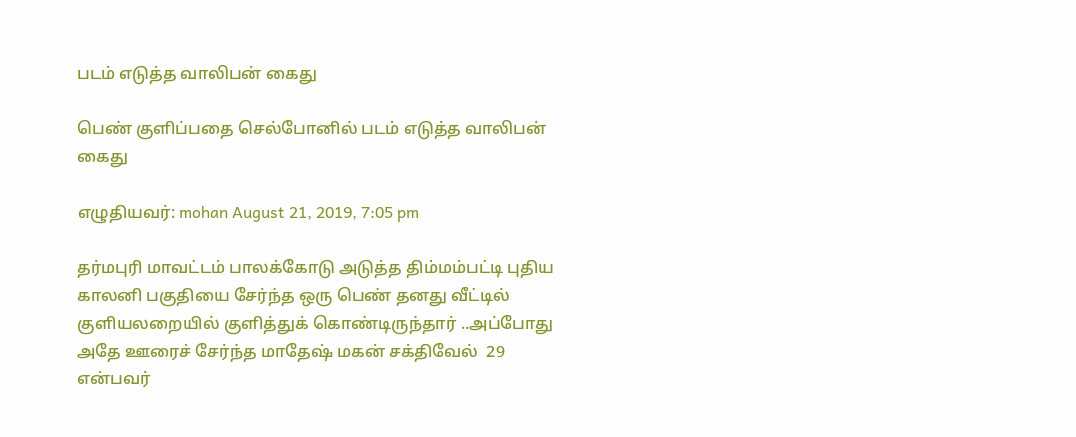படம் எடுத்த வாலிபன் கைது

பெண் குளிப்பதை செல்போனில் படம் எடுத்த வாலிபன் கைது

எழுதியவர்: mohan August 21, 2019, 7:05 pm

தர்மபுரி மாவட்டம் பாலக்கோடு அடுத்த திம்மம்பட்டி புதிய காலனி பகுதியை சேர்ந்த ஒரு பெண் தனது வீட்டில் குளியலறையில் குளித்துக் கொண்டிருந்தார் ..அப்போது அதே ஊரைச் சேர்ந்த மாதேஷ் மகன் சக்திவேல்  29 என்பவர்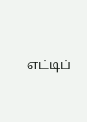எட்டிப்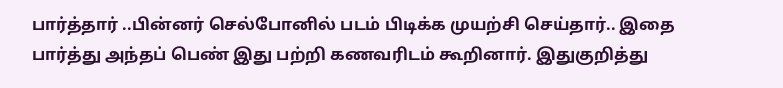பார்த்தார் ..பின்னர் செல்போனில் படம் பிடிக்க முயற்சி செய்தார்.. இதை பார்த்து அந்தப் பெண் இது பற்றி கணவரிடம் கூறினார். இதுகுறித்து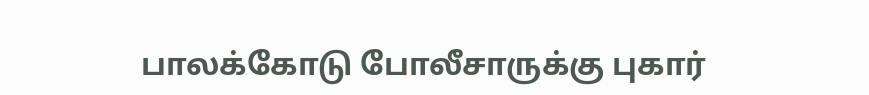பாலக்கோடு போலீசாருக்கு புகார்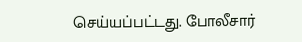செய்யப்பட்டது. போலீசார்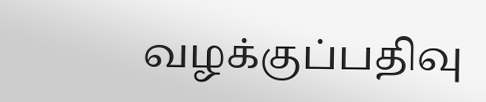வழக்குப்பதிவு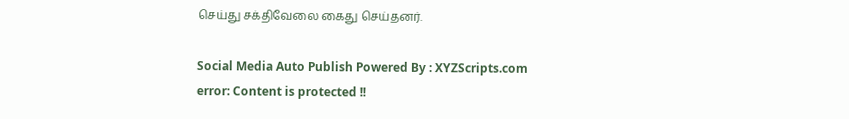செய்து சக்திவேலை கைது செய்தனர்.

Social Media Auto Publish Powered By : XYZScripts.com
error: Content is protected !!